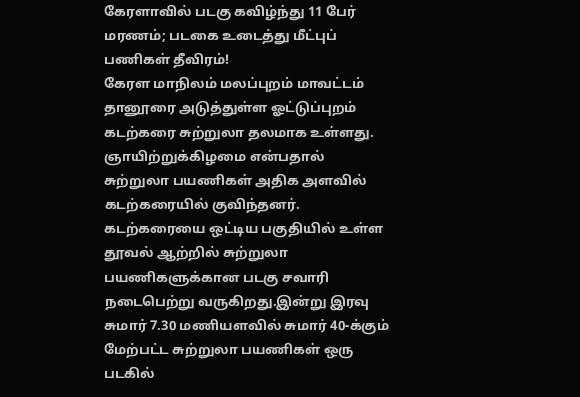கேரளாவில் படகு கவிழ்ந்து 11 பேர் மரணம்; படகை உடைத்து மீட்புப் பணிகள் தீவிரம்!
கேரள மாநிலம் மலப்புறம் மாவட்டம் தானூரை அடுத்துள்ள ஓட்டுப்புறம் கடற்கரை சுற்றுலா தலமாக உள்ளது. ஞாயிற்றுக்கிழமை என்பதால் சுற்றுலா பயணிகள் அதிக அளவில் கடற்கரையில் குவிந்தனர். கடற்கரையை ஒட்டிய பகுதியில் உள்ள தூவல் ஆற்றில் சுற்றுலா பயணிகளுக்கான படகு சவாரி நடைபெற்று வருகிறது.இன்று இரவு சுமார் 7.30 மணியளவில் சுமார் 40-க்கும் மேற்பட்ட சுற்றுலா பயணிகள் ஒரு படகில்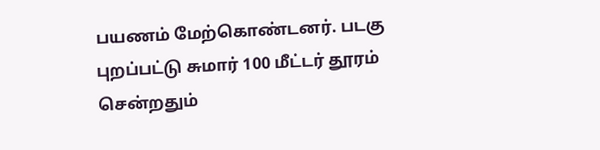பயணம் மேற்கொண்டனர். படகு புறப்பட்டு சுமார் 100 மீட்டர் தூரம் சென்றதும்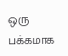ஒரு பக்கமாக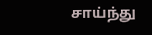சாய்ந்து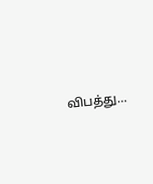விபத்து…